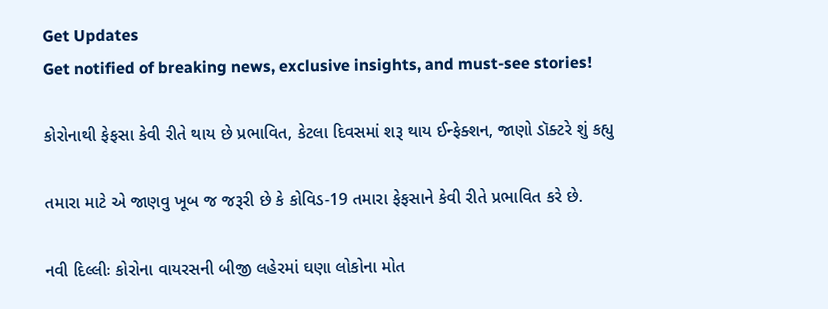Get Updates
Get notified of breaking news, exclusive insights, and must-see stories!

કોરોનાથી ફેફસા કેવી રીતે થાય છે પ્રભાવિત, કેટલા દિવસમાં શરૂ થાય ઈન્ફેક્શન, જાણો ડૉક્ટરે શું કહ્યુ

તમારા માટે એ જાણવુ ખૂબ જ જરૂરી છે કે કોવિડ-19 તમારા ફેફસાને કેવી રીતે પ્રભાવિત કરે છે.

નવી દિલ્લીઃ કોરોના વાયરસની બીજી લહેરમાં ઘણા લોકોના મોત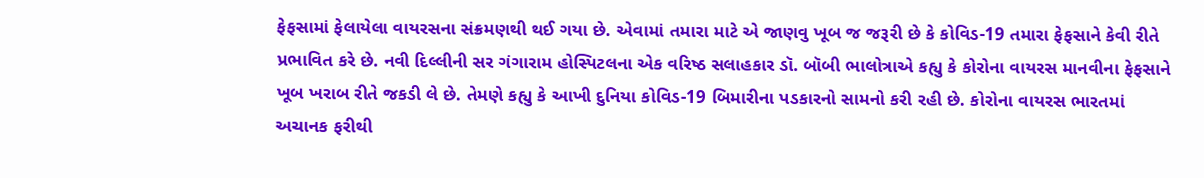ફેફસામાં ફેલાયેલા વાયરસના સંક્રમણથી થઈ ગયા છે. એવામાં તમારા માટે એ જાણવુ ખૂબ જ જરૂરી છે કે કોવિડ-19 તમારા ફેફસાને કેવી રીતે પ્રભાવિત કરે છે. નવી દિલ્લીની સર ગંગારામ હોસ્પિટલના એક વરિષ્ઠ સલાહકાર ડૉ. બૉબી ભાલોત્રાએ કહ્યુ કે કોરોના વાયરસ માનવીના ફેફસાને ખૂબ ખરાબ રીતે જકડી લે છે. તેમણે કહ્યુ કે આખી દુનિયા કોવિડ-19 બિમારીના પડકારનો સામનો કરી રહી છે. કોરોના વાયરસ ભારતમાં અચાનક ફરીથી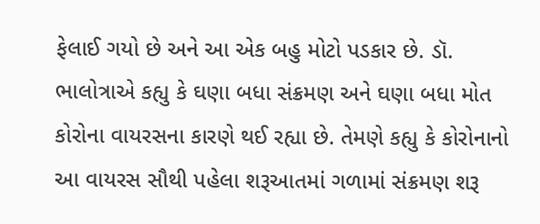ફેલાઈ ગયો છે અને આ એક બહુ મોટો પડકાર છે. ડૉ. ભાલોત્રાએ કહ્યુ કે ઘણા બધા સંક્રમણ અને ઘણા બધા મોત કોરોના વાયરસના કારણે થઈ રહ્યા છે. તેમણે કહ્યુ કે કોરોનાનો આ વાયરસ સૌથી પહેલા શરૂઆતમાં ગળામાં સંક્રમણ શરૂ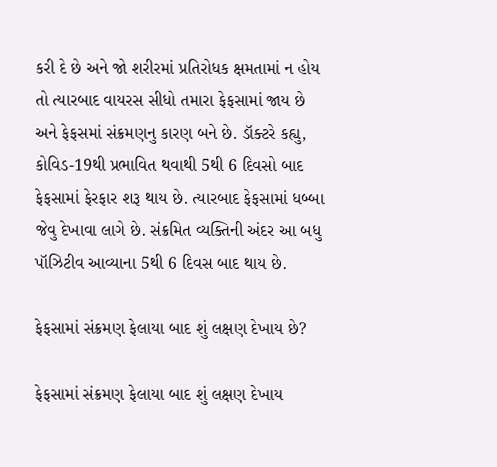કરી દે છે અને જો શરીરમાં પ્રતિરોધક ક્ષમતામાં ન હોય તો ત્યારબાદ વાયરસ સીધો તમારા ફેફસામાં જાય છે અને ફેફસમાં સંક્રમણનુ કારણ બને છે. ડૉક્ટરે કહ્યુ, કોવિડ-19થી પ્રભાવિત થવાથી 5થી 6 દિવસો બાદ ફેફસામાં ફેરફાર શરૂ થાય છે. ત્યારબાદ ફેફસામાં ધબ્બા જેવુ દેખાવા લાગે છે. સંક્રમિત વ્યક્તિની અંદર આ બધુ પૉઝિટીવ આવ્યાના 5થી 6 દિવસ બાદ થાય છે.

ફેફસામાં સંક્રમણ ફેલાયા બાદ શું લક્ષણ દેખાય છે?

ફેફસામાં સંક્રમણ ફેલાયા બાદ શું લક્ષણ દેખાય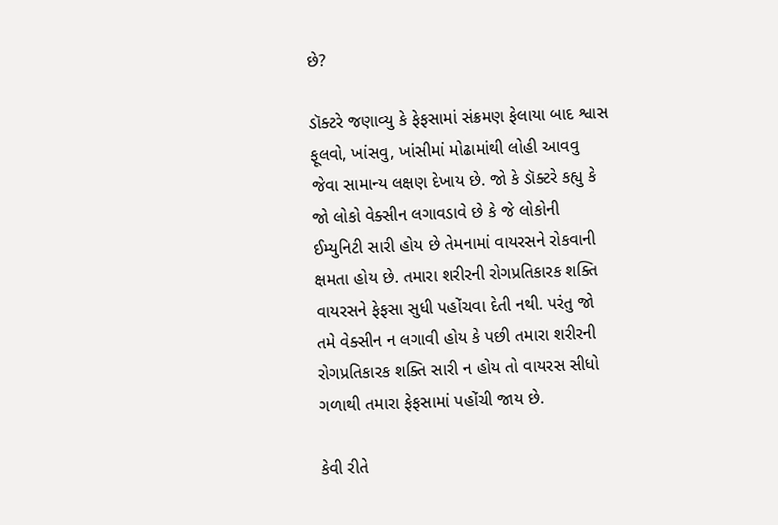છે?

ડૉક્ટરે જણાવ્યુ કે ફેફસામાં સંક્રમણ ફેલાયા બાદ શ્વાસ ફૂલવો, ખાંસવુ, ખાંસીમાં મોઢામાંથી લોહી આવવુ જેવા સામાન્ય લક્ષણ દેખાય છે. જો કે ડૉક્ટરે કહ્યુ કે જો લોકો વેક્સીન લગાવડાવે છે કે જે લોકોની ઈમ્યુનિટી સારી હોય છે તેમનામાં વાયરસને રોકવાની ક્ષમતા હોય છે. તમારા શરીરની રોગપ્રતિકારક શક્તિ વાયરસને ફેફસા સુધી પહોંચવા દેતી નથી. પરંતુ જો તમે વેક્સીન ન લગાવી હોય કે પછી તમારા શરીરની રોગપ્રતિકારક શક્તિ સારી ન હોય તો વાયરસ સીધો ગળાથી તમારા ફેફસામાં પહોંચી જાય છે.

કેવી રીતે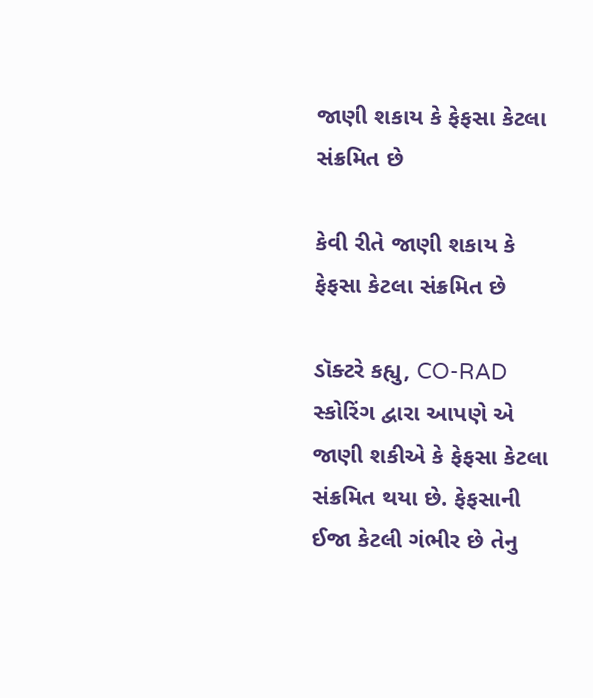જાણી શકાય કે ફેફસા કેટલા સંક્રમિત છે

કેવી રીતે જાણી શકાય કે ફેફસા કેટલા સંક્રમિત છે

ડૉક્ટરે કહ્યુ, CO-RAD સ્કોરિંગ દ્વારા આપણે એ જાણી શકીએ કે ફેફસા કેટલા સંક્રમિત થયા છે. ફેફસાની ઈજા કેટલી ગંભીર છે તેનુ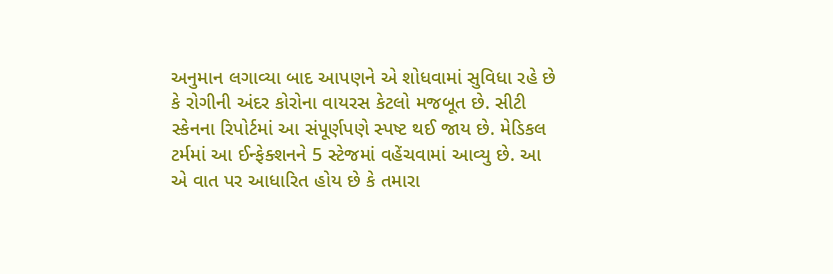અનુમાન લગાવ્યા બાદ આપણને એ શોધવામાં સુવિધા રહે છે કે રોગીની અંદર કોરોના વાયરસ કેટલો મજબૂત છે. સીટી સ્કેનના રિપોર્ટમાં આ સંપૂર્ણપણે સ્પષ્ટ થઈ જાય છે. મેડિકલ ટર્મમાં આ ઈન્ફેક્શનને 5 સ્ટેજમાં વહેંચવામાં આવ્યુ છે. આ એ વાત પર આધારિત હોય છે કે તમારા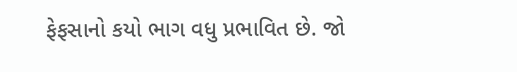ફેફસાનો કયો ભાગ વધુ પ્રભાવિત છે. જો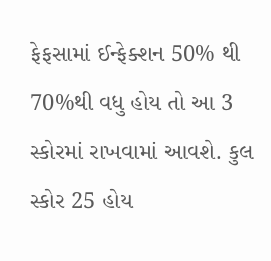ફેફસામાં ઈન્ફેક્શન 50% થી 70%થી વધુ હોય તો આ 3 સ્કોરમાં રાખવામાં આવશે. કુલ સ્કોર 25 હોય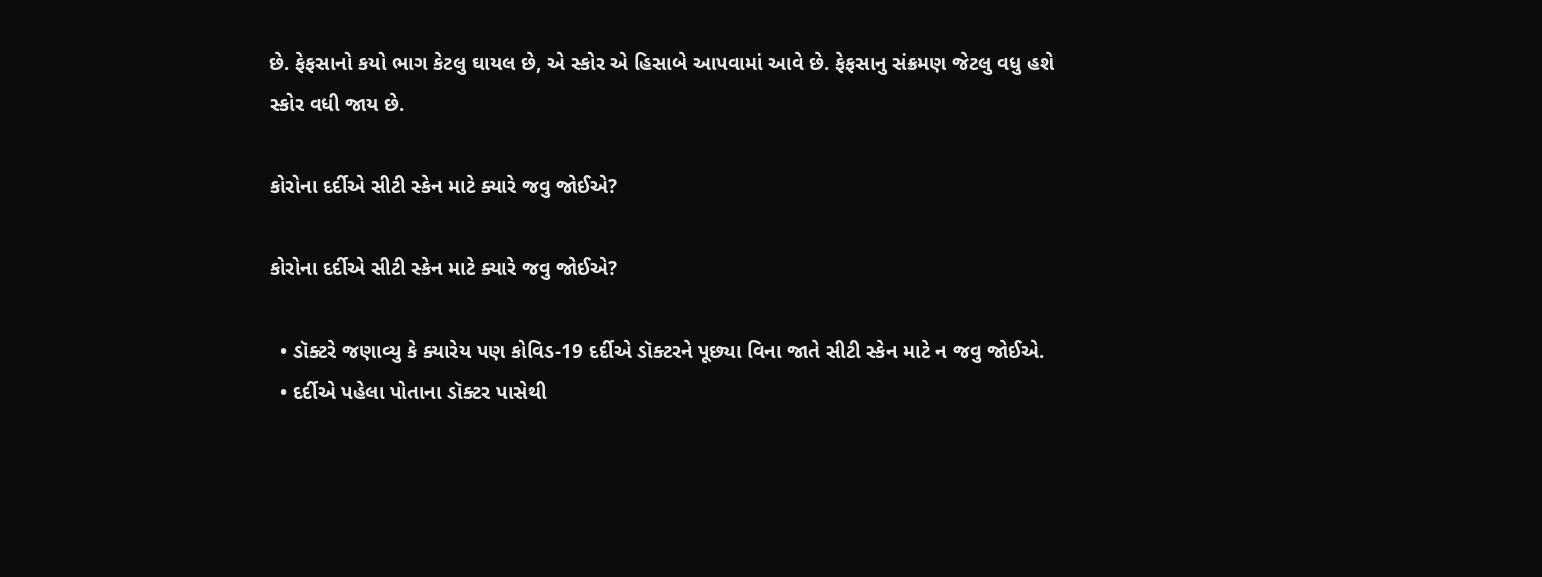છે. ફેફસાનો કયો ભાગ કેટલુ ઘાયલ છે, એ સ્કોર એ હિસાબે આપવામાં આવે છે. ફેફસાનુ સંક્રમણ જેટલુ વધુ હશે સ્કોર વધી જાય છે.

કોરોના દર્દીએ સીટી સ્કેન માટે ક્યારે જવુ જોઈએ?

કોરોના દર્દીએ સીટી સ્કેન માટે ક્યારે જવુ જોઈએ?

  • ડૉક્ટરે જણાવ્યુ કે ક્યારેય પણ કોવિડ-19 દર્દીએ ડૉક્ટરને પૂછ્યા વિના જાતે સીટી સ્કેન માટે ન જવુ જોઈએ.
  • દર્દીએ પહેલા પોતાના ડૉક્ટર પાસેથી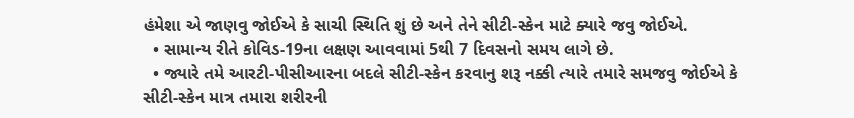હંમેશા એ જાણવુ જોઈએ કે સાચી સ્થિતિ શું છે અને તેને સીટી-સ્કેન માટે ક્યારે જવુ જોઈએ.
  • સામાન્ય રીતે કોવિડ-19ના લક્ષણ આવવામાં 5થી 7 દિવસનો સમય લાગે છે.
  • જ્યારે તમે આરટી-પીસીઆરના બદલે સીટી-સ્કેન કરવાનુ શરૂ નક્કી ત્યારે તમારે સમજવુ જોઈએ કે સીટી-સ્કેન માત્ર તમારા શરીરની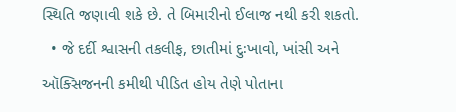સ્થિતિ જણાવી શકે છે. તે બિમારીનો ઈલાજ નથી કરી શકતો.
  • જે દર્દી શ્વાસની તકલીફ, છાતીમાં દુઃખાવો, ખાંસી અને ઑક્સિજનની કમીથી પીડિત હોય તેણે પોતાના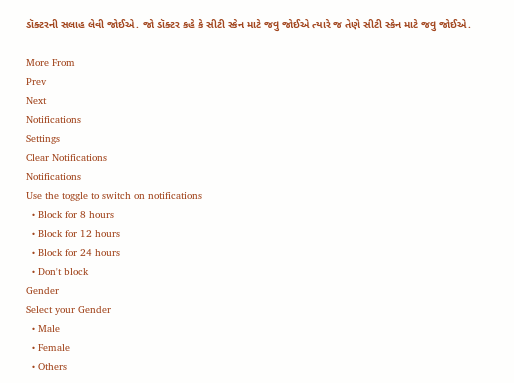ડૉક્ટરની સલાહ લેવી જોઈએ. જો ડૉક્ટર કહે કે સીટી સ્કેન માટે જવુ જોઈએ ત્યારે જ તેણે સીટી સ્કેન માટે જવુ જોઈએ.

More From
Prev
Next
Notifications
Settings
Clear Notifications
Notifications
Use the toggle to switch on notifications
  • Block for 8 hours
  • Block for 12 hours
  • Block for 24 hours
  • Don't block
Gender
Select your Gender
  • Male
  • Female
  • Others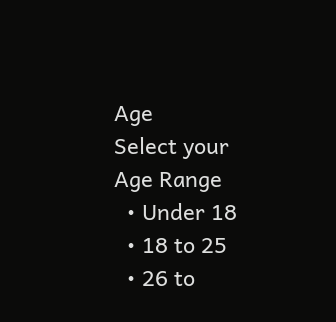Age
Select your Age Range
  • Under 18
  • 18 to 25
  • 26 to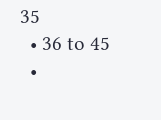35
  • 36 to 45
  •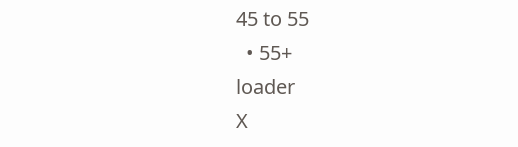45 to 55
  • 55+
loader
X